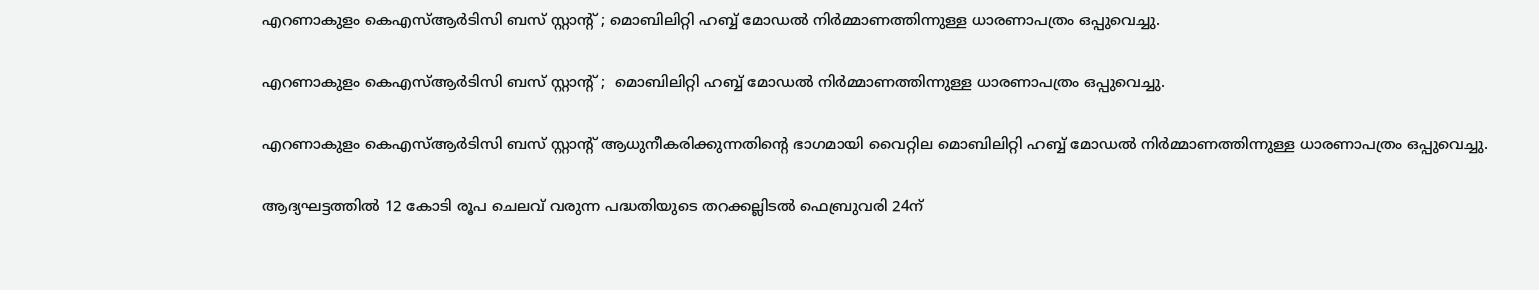എറണാകുളം കെഎസ്‌ആര്‍ടിസി ബസ്‌ സ്റ്റാന്റ്‌ ; മൊബിലിറ്റി ഹബ്ബ്‌ മോഡല്‍ നിർമ്മാണത്തിന്നുള്ള ധാരണാപത്രം ഒപ്പുവെച്ചു.

എറണാകുളം കെഎസ്‌ആര്‍ടിസി ബസ്‌ സ്റ്റാന്റ്‌ ;  മൊബിലിറ്റി ഹബ്ബ്‌ മോഡല്‍ നിർമ്മാണത്തിന്നുള്ള ധാരണാപത്രം ഒപ്പുവെച്ചു.

എറണാകുളം കെഎസ്‌ആര്‍ടിസി ബസ്‌ സ്റ്റാന്റ്‌ ആധുനീകരിക്കുന്നതിന്റെ ഭാഗമായി വൈറ്റില മൊബിലിറ്റി ഹബ്ബ്‌ മോഡല്‍ നിർമ്മാണത്തിന്നുള്ള ധാരണാപത്രം ഒപ്പുവെച്ചു.

ആദ്യഘട്ടത്തില്‍ 12 കോടി രൂപ ചെലവ്‌ വരുന്ന പദ്ധതിയുടെ തറക്കല്ലിടല്‍ ഫെബ്രുവരി 24ന്‌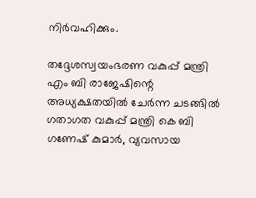നിർവഹിക്കും.

തദ്ദേശസ്വയംഭരണ വകുപ്പ് മന്ത്രി എം ബി രാജേഷിന്റെ അധ്യക്ഷതയില്‍ ചേർന്ന ചടങ്ങില്‍ ഗതാഗത വകുപ്പ് മന്ത്രി കെ ബി ഗണേഷ്‌ കുമാര്‍, വ്യവസായ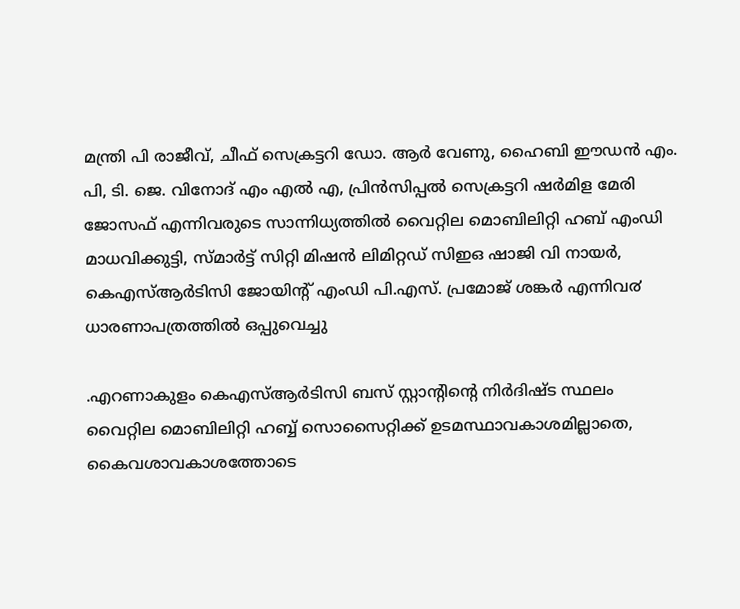മന്ത്രി പി രാജീവ്‌, ചീഫ്‌ സെക്രട്ടറി ഡോ. ആര്‍ വേണു, ഹൈബി ഈഡന്‍ എം. പി, ടി. ജെ. വിനോദ്‌ എം എല്‍ എ, പ്രിന്‍സിപ്പല്‍ സെക്രട്ടറി ഷര്‍മിള മേരി ജോസഫ്‌ എന്നിവരുടെ സാന്നിധ്യത്തില്‍ വൈറ്റില മൊബിലിറ്റി ഹബ്‌ എംഡി മാധവിക്കുട്ടി, സ്മാര്‍ട്ട്‌ സിറ്റി മിഷന്‍ ലിമിറ്റഡ്‌ സിഇഒ ഷാജി വി നായർ, കെഎസ്‌ആര്‍ടിസി ജോയിന്റ്‌ എംഡി പി.എസ്‌. പ്രമോജ്‌ ശങ്കർ എന്നിവ൪ ധാരണാപത്രത്തില്‍ ഒപ്പുവെച്ചു

.എറണാകുളം കെഎസ്‌ആര്‍ടിസി ബസ്‌ സ്റ്റാൻ്റിന്റെ നിര്‍ദിഷ്ട സ്ഥലം വൈറ്റില മൊബിലിറ്റി ഹബ്ബ്‌ സൊസൈറ്റിക്ക്‌ ഉടമസ്ഥാവകാശമില്ലാതെ, കൈവശാവകാശത്തോടെ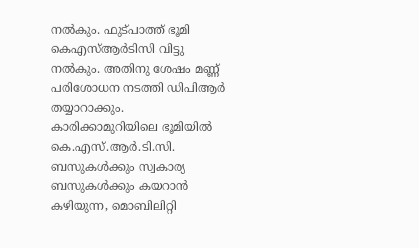നല്‍കും. ഫുട്പാത്ത്‌ ഭൂമി കെഎസ്‌ആര്‍ടിസി വിട്ടു നല്‍കും. അതിനു ശേഷം മണ്ണ്‌ പരിശോധന നടത്തി ഡിപിആർ തയ്യാറാക്കും. കാരിക്കാമുറിയിലെ ഭൂമിയില്‍ കെ.എസ്‌.ആര്‍.ടി.സി. ബസുകള്‍ക്കും സ്വകാര്യ ബസുകള്‍ക്കും കയറാൻ കഴിയുന്ന, മൊബിലിറ്റി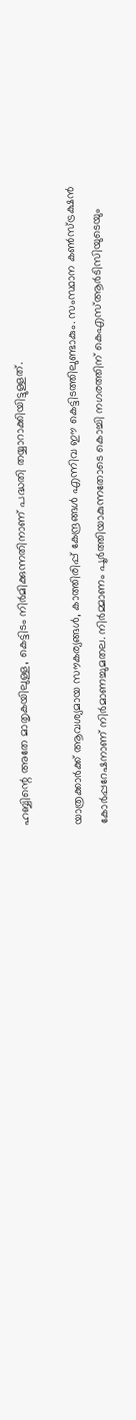ഹബ്ബിന്റെ അതേ മാതൃകയിലുള്ള, കെട്ടിടം നിർമിക്കുന്നതിനാണ്‌ പദ്ധതി തയ്യാറാക്കിയിട്ടുള്ളത്‌.

യാത്രക്കാര്‍ക്ക്‌ ആവശ്യമായ സൗകര്യങ്ങള്‍, കാത്തിരിപ്പ് കേന്ദ്രങ്ങള്‍ എന്നിവ ഈ കെട്ടിടത്തിലുണ്ടാകും. സംസ്ഥാന കണ്‍സ്ട്രക്ഷന്‍ കോര്‍പ്പറേഷനാണ്‌ നിർമാണച്ചുമതല. നിർമ്മാണം പൂർത്തിയാകുന്നതോടെ കൊച്ചി നഗരത്തിന്‌ കെഎസ്‌ആർടിസിയുടെയും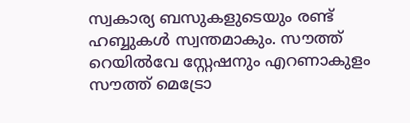സ്വകാര്യ ബസുകളുടെയും രണ്ട്‌ ഹബ്ബുകള്‍ സ്വന്തമാകും. സൗത്ത്‌ റെയില്‍വേ സ്റ്റേഷനും എറണാകുളം സൗത്ത് മെട്രോ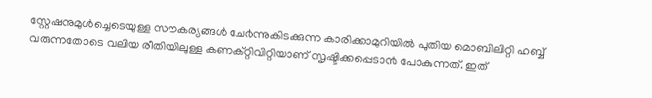സ്റ്റേഷനുമുള്‍ച്ചെടെയുള്ള സൗകര്യങ്ങള്‍ ചേ൪ന്നുകിടക്കുന്ന കാരിക്കാമുറിയില്‍ പുതിയ മൊബിലിറ്റി ഹബ്ബ് വരുന്നതോടെ വലിയ രീതിയിലുള്ള കണക്റ്റിവിറ്റിയാണ്‌ സൃഷ്ടിക്കപ്പെടാ൯ പോകുന്നത്‌. ഇത്‌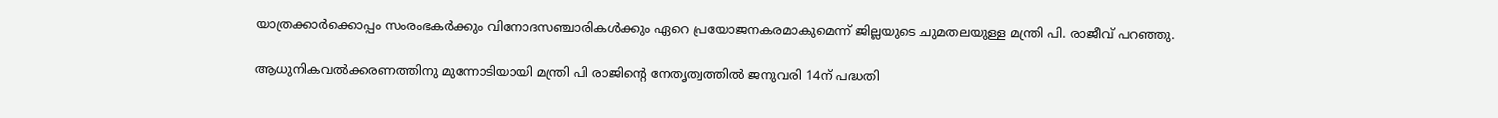യാത്രക്കാര്‍ക്കൊപ്പം സംരംഭകര്‍ക്കും വിനോദസഞ്ചാരികള്‍ക്കും ഏറെ പ്രയോജനകരമാകുമെന്ന്‌ ജില്ലയുടെ ചുമതലയുള്ള മന്ത്രി പി. രാജീവ്‌ പറഞ്ഞു.

ആധുനികവല്‍ക്കരണത്തിനു മുന്നോടിയായി മന്ത്രി പി രാജിൻ്റെ നേതൃത്വത്തില്‍ ജനുവരി 14ന് പദ്ധതി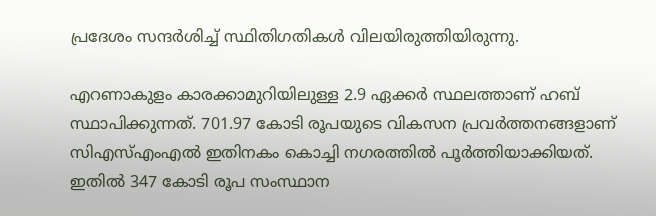പ്രദേശം സന്ദർശിച്ച്‌ സ്ഥിതിഗതികള്‍ വിലയിരുത്തിയിരുന്നു.

എറണാകുളം കാരക്കാമുറിയിലുള്ള 2.9 ഏക്കര്‍ സ്ഥലത്താണ് ഹബ് സ്ഥാപിക്കുന്നത്. 701.97 കോടി രൂപയുടെ വികസന പ്രവർത്തനങ്ങളാണ് സിഎസ്‌എംഎല്‍ ഇതിനകം കൊച്ചി നഗരത്തില്‍ പൂർത്തിയാക്കിയത്. ഇതില്‍ 347 കോടി രൂപ സംസ്ഥാന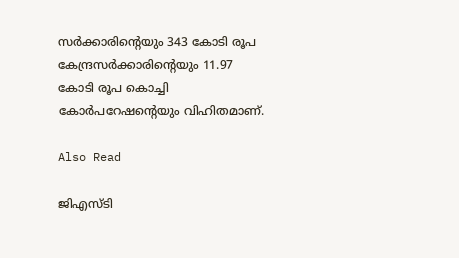സർക്കാരിന്റെയും 343 കോടി രൂപ കേന്ദ്രസർക്കാരിന്റെയും 11.97 കോടി രൂപ കൊച്ചി കോർപറേഷന്റെയും വിഹിതമാണ്.

Also Read

ജിഎസ്‌ടി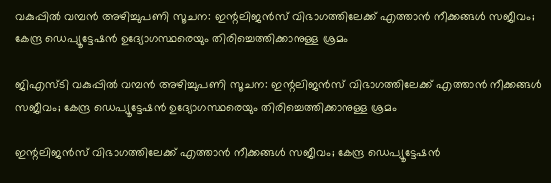വകുപ്പിൽ വമ്പൻ അഴിച്ചുപണി സൂചന: ഇന്റലിജൻസ് വിഭാഗത്തിലേക്ക് എത്താൻ നീക്കങ്ങൾ സജീവം; കേന്ദ്ര ഡെപ്യൂട്ടേഷൻ ഉദ്യോഗസ്ഥരെയും തിരിച്ചെത്തിക്കാനുള്ള ശ്രമം

ജിഎസ്‌ടി വകുപ്പിൽ വമ്പൻ അഴിച്ചുപണി സൂചന: ഇന്റലിജൻസ് വിഭാഗത്തിലേക്ക് എത്താൻ നീക്കങ്ങൾ സജീവം; കേന്ദ്ര ഡെപ്യൂട്ടേഷൻ ഉദ്യോഗസ്ഥരെയും തിരിച്ചെത്തിക്കാനുള്ള ശ്രമം

ഇന്റലിജൻസ് വിഭാഗത്തിലേക്ക് എത്താൻ നീക്കങ്ങൾ സജീവം; കേന്ദ്ര ഡെപ്യൂട്ടേഷൻ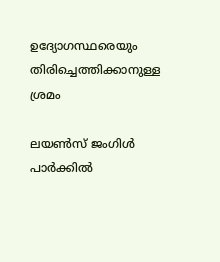ഉദ്യോഗസ്ഥരെയും തിരിച്ചെത്തിക്കാനുള്ള ശ്രമം

ലയൺസ് ജംഗിൾ പാർക്കിൽ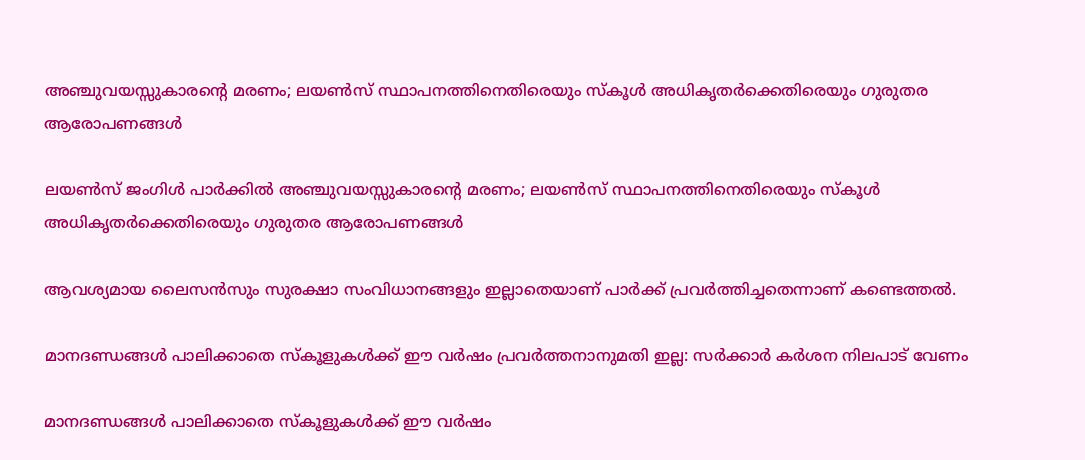അഞ്ചുവയസ്സുകാരന്റെ മരണം; ലയൺസ് സ്ഥാപനത്തിനെതിരെയും സ്കൂൾ അധികൃതർക്കെതിരെയും ഗുരുതര ആരോപണങ്ങൾ

ലയൺസ് ജംഗിൾ പാർക്കിൽ അഞ്ചുവയസ്സുകാരന്റെ മരണം; ലയൺസ് സ്ഥാപനത്തിനെതിരെയും സ്കൂൾ അധികൃതർക്കെതിരെയും ഗുരുതര ആരോപണങ്ങൾ

ആവശ്യമായ ലൈസൻസും സുരക്ഷാ സംവിധാനങ്ങളും ഇല്ലാതെയാണ് പാർക്ക് പ്രവർത്തിച്ചതെന്നാണ് കണ്ടെത്തൽ.

മാനദണ്ഡങ്ങൾ പാലിക്കാതെ സ്‌കൂളുകൾക്ക് ഈ വർഷം പ്രവർത്തനാനുമതി ഇല്ല: സർക്കാർ കർശന നിലപാട് വേണം

മാനദണ്ഡങ്ങൾ പാലിക്കാതെ സ്‌കൂളുകൾക്ക് ഈ വർഷം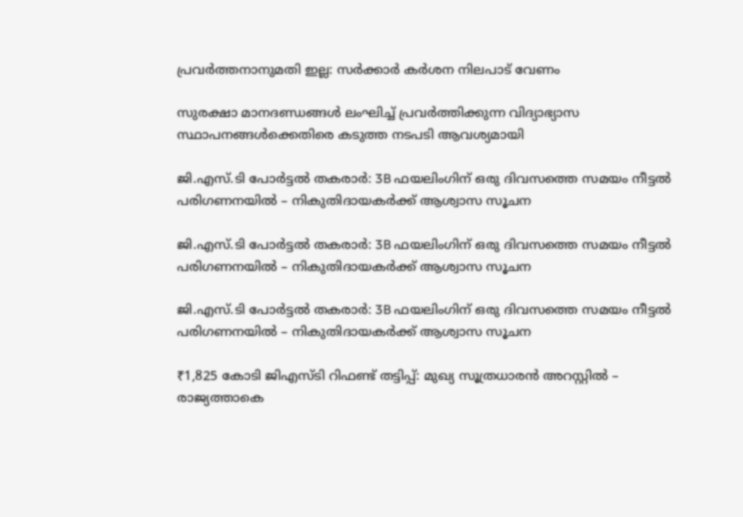പ്രവർത്തനാനുമതി ഇല്ല: സർക്കാർ കർശന നിലപാട് വേണം

സുരക്ഷാ മാനദണ്ഡങ്ങൾ ലംഘിച്ച് പ്രവർത്തിക്കുന്ന വിദ്യാഭ്യാസ സ്ഥാപനങ്ങൾക്കെതിരെ കടുത്ത നടപടി ആവശ്യമായി

ജി.എസ്.ടി പോർട്ടൽ തകരാർ: 3B ഫയലിംഗിന് ഒരു ദിവസത്തെ സമയം നീട്ടൽ പരിഗണനയിൽ – നികുതിദായകർക്ക് ആശ്വാസ സൂചന

ജി.എസ്.ടി പോർട്ടൽ തകരാർ: 3B ഫയലിംഗിന് ഒരു ദിവസത്തെ സമയം നീട്ടൽ പരിഗണനയിൽ – നികുതിദായകർക്ക് ആശ്വാസ സൂചന

ജി.എസ്.ടി പോർട്ടൽ തകരാർ: 3B ഫയലിംഗിന് ഒരു ദിവസത്തെ സമയം നീട്ടൽ പരിഗണനയിൽ – നികുതിദായകർക്ക് ആശ്വാസ സൂചന

₹1,825 കോടി ജിഎസ്ടി റിഫണ്ട് തട്ടിപ്പ്: മുഖ്യ സൂത്രധാരൻ അറസ്റ്റിൽ – രാജ്യത്താകെ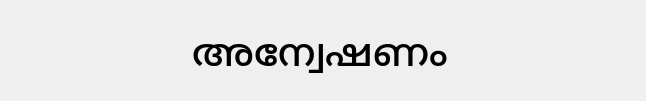അന്വേഷണം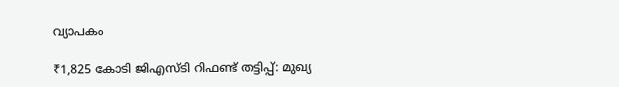വ്യാപകം

₹1,825 കോടി ജിഎസ്ടി റിഫണ്ട് തട്ടിപ്പ്: മുഖ്യ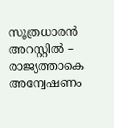സൂത്രധാരൻ അറസ്റ്റിൽ – രാജ്യത്താകെ അന്വേഷണം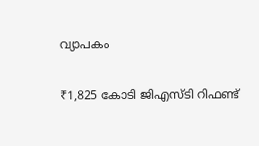വ്യാപകം

₹1,825 കോടി ജിഎസ്ടി റിഫണ്ട്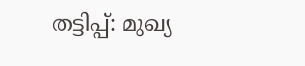തട്ടിപ്പ്: മുഖ്യ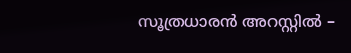സൂത്രധാരൻ അറസ്റ്റിൽ –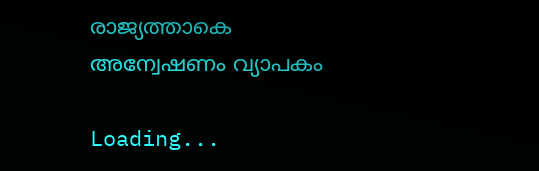രാജ്യത്താകെ അന്വേഷണം വ്യാപകം

Loading...